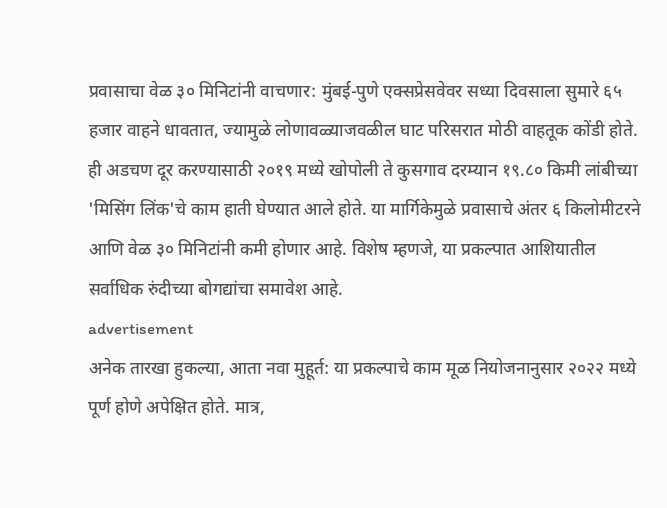प्रवासाचा वेळ ३० मिनिटांनी वाचणार: मुंबई-पुणे एक्सप्रेसवेवर सध्या दिवसाला सुमारे ६५ हजार वाहने धावतात, ज्यामुळे लोणावळ्याजवळील घाट परिसरात मोठी वाहतूक कोंडी होते. ही अडचण दूर करण्यासाठी २०१९ मध्ये खोपोली ते कुसगाव दरम्यान १९.८० किमी लांबीच्या 'मिसिंग लिंक'चे काम हाती घेण्यात आले होते. या मार्गिकेमुळे प्रवासाचे अंतर ६ किलोमीटरने आणि वेळ ३० मिनिटांनी कमी होणार आहे. विशेष म्हणजे, या प्रकल्पात आशियातील सर्वाधिक रुंदीच्या बोगद्यांचा समावेश आहे.
advertisement
अनेक तारखा हुकल्या, आता नवा मुहूर्त: या प्रकल्पाचे काम मूळ नियोजनानुसार २०२२ मध्ये पूर्ण होणे अपेक्षित होते. मात्र,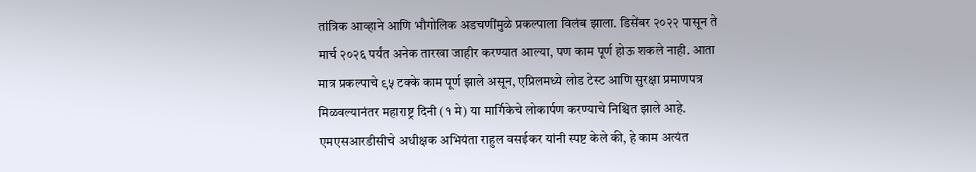तांत्रिक आव्हाने आणि भौगोलिक अडचणींमुळे प्रकल्पाला विलंब झाला. डिसेंबर २०२२ पासून ते मार्च २०२६ पर्यंत अनेक तारखा जाहीर करण्यात आल्या, पण काम पूर्ण होऊ शकले नाही. आता मात्र प्रकल्पाचे ९५ टक्के काम पूर्ण झाले असून, एप्रिलमध्ये लोड टेस्ट आणि सुरक्षा प्रमाणपत्र मिळवल्यानंतर महाराष्ट्र दिनी (१ मे) या मार्गिकेचे लोकार्पण करण्याचे निश्चित झाले आहे.
एमएसआरडीसीचे अधीक्षक अभियंता राहुल वसईकर यांनी स्पष्ट केले की, हे काम अत्यंत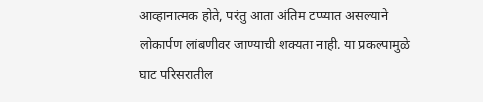आव्हानात्मक होते, परंतु आता अंतिम टप्प्यात असल्याने लोकार्पण लांबणीवर जाण्याची शक्यता नाही. या प्रकल्पामुळे घाट परिसरातील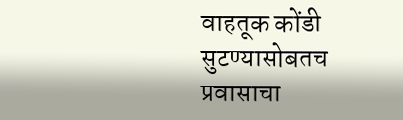वाहतूक कोंडी सुटण्यासोबतच प्रवासाचा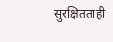सुरक्षितताही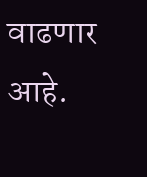वाढणार आहे.